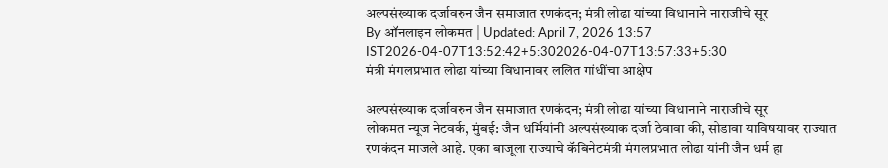अल्पसंख्याक दर्जावरुन जैन समाजात रणकंदन; मंत्री लोढा यांच्या विधानाने नाराजीचे सूर
By ऑनलाइन लोकमत | Updated: April 7, 2026 13:57 IST2026-04-07T13:52:42+5:302026-04-07T13:57:33+5:30
मंत्री मंगलप्रभात लोढा यांच्या विधानावर ललित गांधींचा आक्षेप

अल्पसंख्याक दर्जावरुन जैन समाजात रणकंदन; मंत्री लोढा यांच्या विधानाने नाराजीचे सूर
लोकमत न्यूज नेटवर्क, मुंबई: जैन धर्मियांनी अल्पसंख्याक दर्जा ठेवावा की, सोडावा याविषयावर राज्यात रणकंदन माजले आहे. एका बाजूला राज्याचे कॅबिनेटमंत्री मंगलप्रभात लोढा यांनी जैन धर्म हा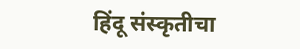हिंदू संस्कृतीचा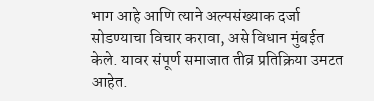भाग आहे आणि त्याने अल्पसंख्याक दर्जा सोडण्याचा विचार करावा, असे विधान मुंबईत केले. यावर संपूर्ण समाजात तीव्र प्रतिक्रिया उमटत आहेत.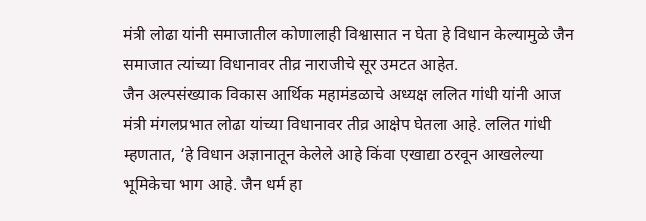मंत्री लोढा यांनी समाजातील कोणालाही विश्वासात न घेता हे विधान केल्यामुळे जैन समाजात त्यांच्या विधानावर तीव्र नाराजीचे सूर उमटत आहेत.
जैन अल्पसंख्याक विकास आर्थिक महामंडळाचे अध्यक्ष ललित गांधी यांनी आज मंत्री मंगलप्रभात लोढा यांच्या विधानावर तीव्र आक्षेप घेतला आहे. ललित गांधी म्हणतात, ‘हे विधान अज्ञानातून केलेले आहे किंवा एखाद्या ठरवून आखलेल्या भूमिकेचा भाग आहे. जैन धर्म हा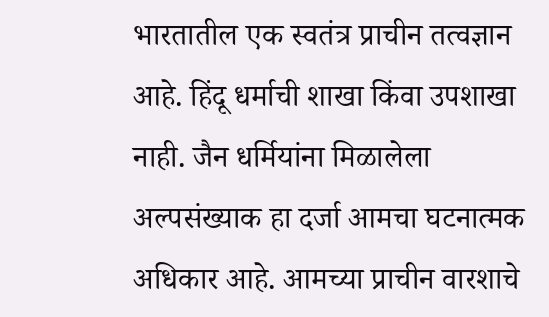भारतातील एक स्वतंत्र प्राचीन तत्वज्ञान आहे. हिंदू धर्माची शाखा किंवा उपशाखा नाही. जैन धर्मियांना मिळालेला अल्पसंख्याक हा दर्जा आमचा घटनात्मक अधिकार आहे. आमच्या प्राचीन वारशाचे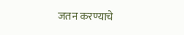जतन करण्याचे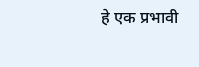हे एक प्रभावी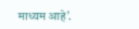माध्यम आहे’.